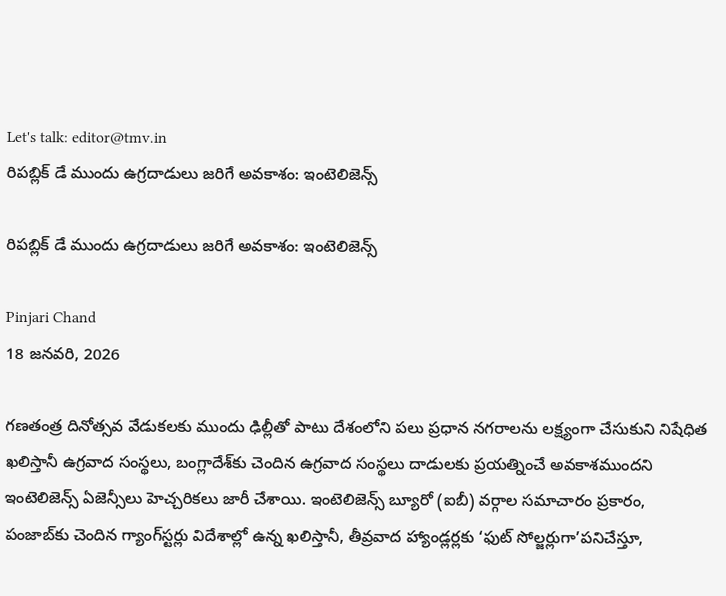Let's talk: editor@tmv.in
రిపబ్లిక్ డే ముందు ఉగ్రదాడులు జరిగే అవకాశం: ఇంటెలిజెన్స్

రిపబ్లిక్ డే ముందు ఉగ్రదాడులు జరిగే అవకాశం: ఇంటెలిజెన్స్

Pinjari Chand
18 జనవరి, 2026

గణతంత్ర దినోత్సవ వేడుకలకు ముందు ఢిల్లీతో పాటు దేశంలోని పలు ప్రధాన నగరాలను లక్ష్యంగా చేసుకుని నిషేధిత ఖలిస్తానీ ఉగ్రవాద సంస్థలు, బంగ్లాదేశ్‌కు చెందిన ఉగ్రవాద సంస్థలు దాడులకు ప్రయత్నించే అవకాశముందని ఇంటెలిజెన్స్ ఏజెన్సీలు హెచ్చరికలు జారీ చేశాయి. ఇంటెలిజెన్స్ బ్యూరో (ఐబీ) వర్గాల సమాచారం ప్రకారం, పంజాబ్‌కు చెందిన గ్యాంగ్‌స్టర్లు విదేశాల్లో ఉన్న ఖలిస్తానీ, తీవ్రవాద హ్యాండ్లర్లకు ‘ఫుట్ సోల్జర్లుగా’పనిచేస్తూ,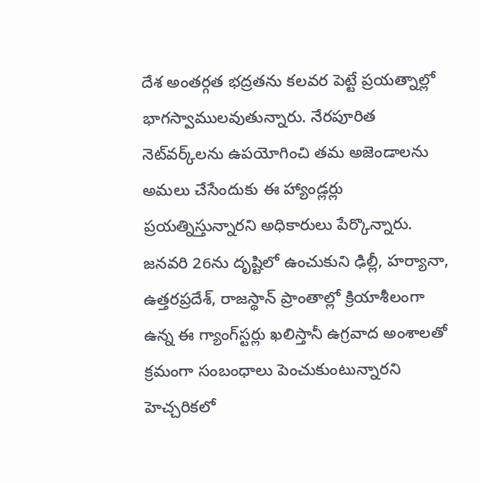దేశ అంతర్గత భద్రతను కలవర పెట్టే ప్రయత్నాల్లో భాగస్వాములవుతున్నారు. నేరపూరిత నెట్‌వర్క్‌లను ఉపయోగించి తమ అజెండాలను అమలు చేసేందుకు ఈ హ్యాండ్లర్లు ప్రయత్నిస్తున్నారని అధికారులు పేర్కొన్నారు. జనవరి 26ను దృష్టిలో ఉంచుకుని ఢిల్లీ, హర్యానా, ఉత్తరప్రదేశ్, రాజస్థాన్ ప్రాంతాల్లో క్రియాశీలంగా ఉన్న ఈ గ్యాంగ్‌స్టర్లు ఖలిస్తానీ ఉగ్రవాద అంశాలతో క్రమంగా సంబంధాలు పెంచుకుంటున్నారని హెచ్చరికలో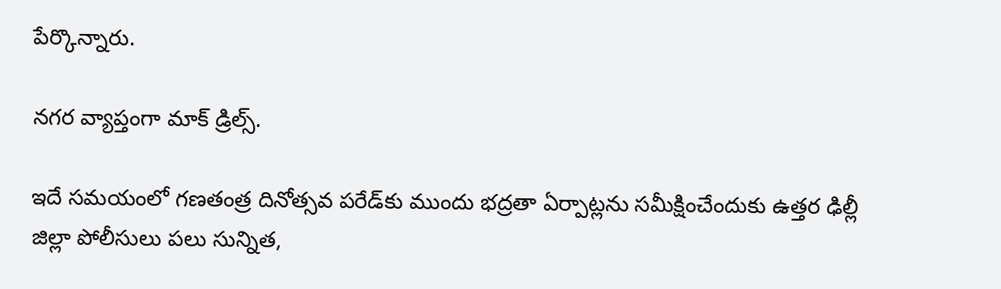పేర్కొన్నారు.

నగర వ్యాప్తంగా మాక్ డ్రిల్స్.

ఇదే సమయంలో గణతంత్ర దినోత్సవ పరేడ్‌కు ముందు భద్రతా ఏర్పాట్లను సమీక్షించేందుకు ఉత్తర ఢిల్లీ జిల్లా పోలీసులు పలు సున్నిత,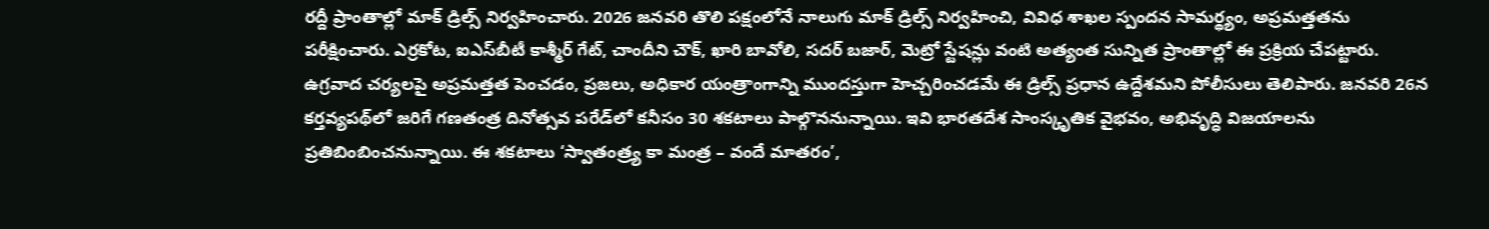రద్దీ ప్రాంతాల్లో మాక్ డ్రిల్స్ నిర్వహించారు. 2026 జనవరి తొలి పక్షంలోనే నాలుగు మాక్ డ్రిల్స్ నిర్వహించి, వివిధ శాఖల స్పందన సామర్థ్యం, అప్రమత్తతను పరీక్షించారు. ఎర్రకోట, ఐఎస్‌బీటీ కాశ్మీర్ గేట్, చాందీని చౌక్, ఖారి బావోలి, సదర్ బజార్, మెట్రో స్టేషన్లు వంటి అత్యంత సున్నిత ప్రాంతాల్లో ఈ ప్రక్రియ చేపట్టారు. ఉగ్రవాద చర్యలపై అప్రమత్తత పెంచడం, ప్రజలు, అధికార యంత్రాంగాన్ని ముందస్తుగా హెచ్చరించడమే ఈ డ్రిల్స్ ప్రధాన ఉద్దేశమని పోలీసులు తెలిపారు. జనవరి 26న కర్తవ్యపథ్‌లో జరిగే గణతంత్ర దినోత్సవ పరేడ్‌లో కనీసం 30 శకటాలు పాల్గొననున్నాయి. ఇవి భారతదేశ సాంస్కృతిక వైభవం, అభివృద్ధి విజయాలను ప్రతిబింబించనున్నాయి. ఈ శకటాలు ‘స్వాతంత్ర్య కా మంత్ర – వందే మాతరం’,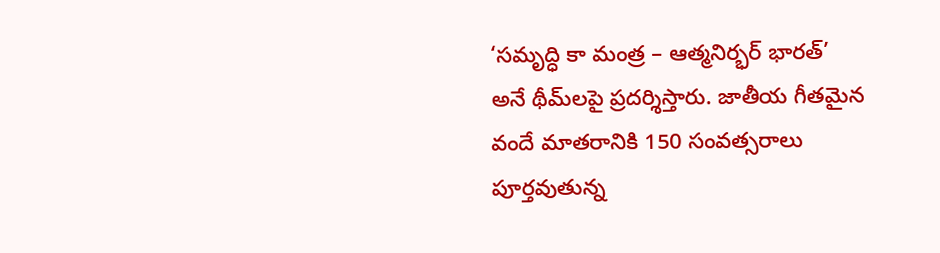‘సమృద్ధి కా మంత్ర – ఆత్మనిర్భర్ భారత్’ అనే థీమ్‌లపై ప్రదర్శిస్తారు. జాతీయ గీతమైన వందే మాతరానికి 150 సంవత్సరాలు పూర్తవుతున్న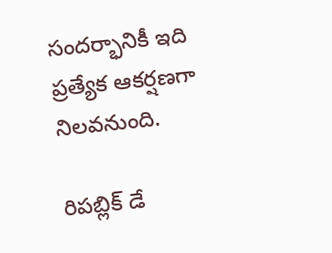సందర్భానికీ ఇది ప్రత్యేక ఆకర్షణగా నిలవనుంది.

రిపబ్లిక్ డే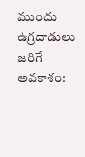ముందు ఉగ్రదాడులు జరిగే అవకాశం: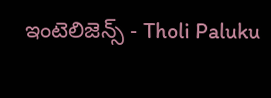ఇంటెలిజెన్స్ - Tholi Paluku